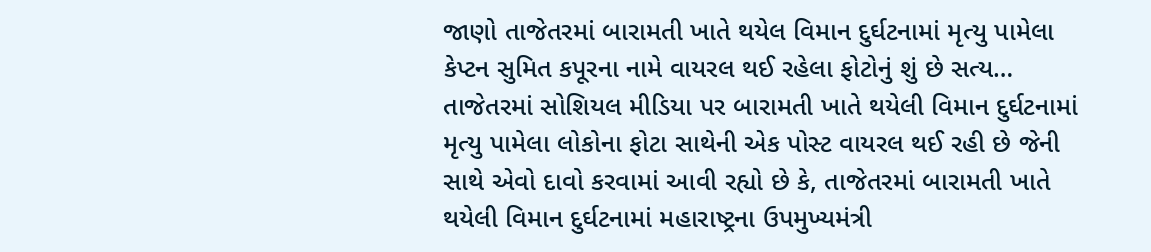જાણો તાજેતરમાં બારામતી ખાતે થયેલ વિમાન દુર્ઘટનામાં મૃત્યુ પામેલા કેપ્ટન સુમિત કપૂરના નામે વાયરલ થઈ રહેલા ફોટોનું શું છે સત્ય…
તાજેતરમાં સોશિયલ મીડિયા પર બારામતી ખાતે થયેલી વિમાન દુર્ઘટનામાં મૃત્યુ પામેલા લોકોના ફોટા સાથેની એક પોસ્ટ વાયરલ થઈ રહી છે જેની સાથે એવો દાવો કરવામાં આવી રહ્યો છે કે, તાજેતરમાં બારામતી ખાતે થયેલી વિમાન દુર્ઘટનામાં મહારાષ્ટ્રના ઉપમુખ્યમંત્રી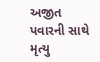અજીત પવારની સાથે મૃત્યુ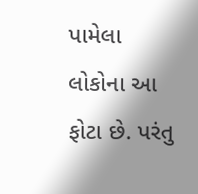પામેલા લોકોના આ ફોટા છે. પરંતુ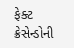ફેક્ટ ક્રેસેન્ડોની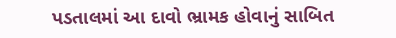પડતાલમાં આ દાવો ભ્રામક હોવાનું સાબિત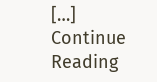[…]
Continue Reading